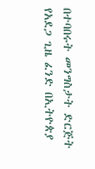በተባበሩት መንግስታት ድርጅት የአደጋ ጊዜ ፈንድ በኢትዮጵያ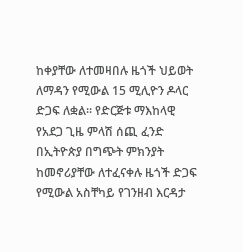ከቀያቸው ለተመዛበሉ ዜጎች ህይወት ለማዳን የሚውል 15 ሚሊዮን ዶላር ድጋፍ ለቋል፡፡ የድርጅቱ ማእከላዊ የአደጋ ጊዜ ምላሽ ሰጪ ፈንድ በኢትዮጵያ በግጭት ምክንያት ከመኖሪያቸው ለተፈናቀሉ ዜጎች ድጋፍ የሚውል አስቸካይ የገንዘብ እርዳታ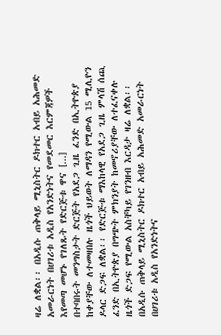ዛሬ ለቋል፡፡ በአዲሱ ጠቅላይ ሚኒስትር ዶክተር አብይ አሕመድ አመራርነት በሀገሪቱ አዲስ የአንድነትና የመደመር እርምጃዎች እየመጣ መሆኑ የገለጹት የድርጅቱ ዋና [...]
በተባበሩት መንግስታት ድርጅት የአደጋ ጊዜ ፈንድ በኢትዮጵያ ከቀያቸው ለተመዛበሉ ዜጎች ህይወት ለማዳን የሚውል 15 ሚሊዮን ዶላር ድጋፍ ለቋል፡፡ የድርጅቱ ማእከላዊ የአደጋ ጊዜ ምላሽ ሰጪ ፈንድ በኢትዮጵያ በግጭት ምክንያት ከመኖሪያቸው ለተፈናቀሉ ዜጎች ድጋፍ የሚውል አስቸካይ የገንዘብ እርዳታ ዛሬ ለቋል፡፡ በአዲሱ ጠቅላይ ሚኒስትር ዶክተር አብይ አሕመድ አመራርነት በሀገሪቱ አዲስ የአንድነትና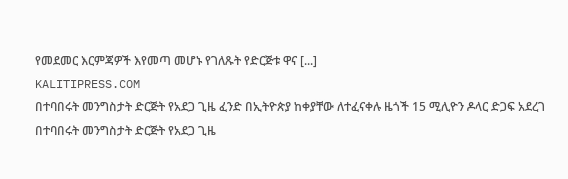የመደመር እርምጃዎች እየመጣ መሆኑ የገለጹት የድርጅቱ ዋና [...]
KALITIPRESS.COM
በተባበሩት መንግስታት ድርጅት የአደጋ ጊዜ ፈንድ በኢትዮጵያ ከቀያቸው ለተፈናቀሉ ዜጎች 15 ሚሊዮን ዶላር ድጋፍ አደረገ
በተባበሩት መንግስታት ድርጅት የአደጋ ጊዜ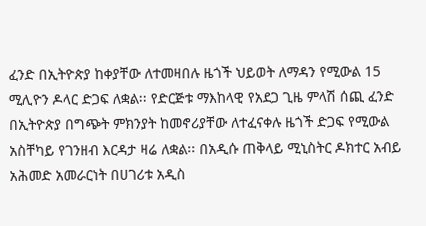ፈንድ በኢትዮጵያ ከቀያቸው ለተመዛበሉ ዜጎች ህይወት ለማዳን የሚውል 15 ሚሊዮን ዶላር ድጋፍ ለቋል፡፡ የድርጅቱ ማእከላዊ የአደጋ ጊዜ ምላሽ ሰጪ ፈንድ በኢትዮጵያ በግጭት ምክንያት ከመኖሪያቸው ለተፈናቀሉ ዜጎች ድጋፍ የሚውል አስቸካይ የገንዘብ እርዳታ ዛሬ ለቋል፡፡ በአዲሱ ጠቅላይ ሚኒስትር ዶክተር አብይ አሕመድ አመራርነት በሀገሪቱ አዲስ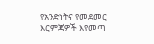የአንድነትና የመደመር እርምጃዎች እየመጣ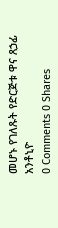መሆኑ የገለጹት የድርጅቱ ዋና ጸኃፊ አንቶኒዮ
0 Comments 0 Shares